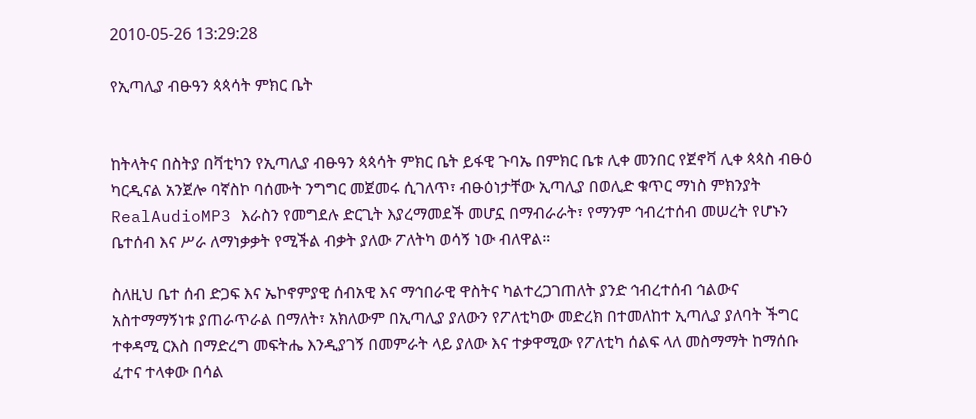2010-05-26 13:29:28

የኢጣሊያ ብፁዓን ጳጳሳት ምክር ቤት


ከትላትና በስትያ በቫቲካን የኢጣሊያ ብፁዓን ጳጳሳት ምክር ቤት ይፋዊ ጉባኤ በምክር ቤቱ ሊቀ መንበር የጀኖቫ ሊቀ ጳጳስ ብፁዕ ካርዲናል አንጀሎ ባኛስኮ ባሰሙት ንግግር መጀመሩ ሲገለጥ፣ ብፁዕነታቸው ኢጣሊያ በወሊድ ቁጥር ማነስ ምክንያት RealAudioMP3 እራስን የመግደሉ ድርጊት እያረማመደች መሆኗ በማብራራት፣ የማንም ኅብረተሰብ መሠረት የሆኑን ቤተሰብ እና ሥራ ለማነቃቃት የሚችል ብቃት ያለው ፖለትካ ወሳኝ ነው ብለዋል።

ስለዚህ ቤተ ሰብ ድጋፍ እና ኤኮኖምያዊ ሰብአዊ እና ማኅበራዊ ዋስትና ካልተረጋገጠለት ያንድ ኅብረተሰብ ኅልውና አስተማማኝነቱ ያጠራጥራል በማለት፣ አክለውም በኢጣሊያ ያለውን የፖለቲካው መድረክ በተመለከተ ኢጣሊያ ያለባት ችግር ተቀዳሚ ርእስ በማድረግ መፍትሔ እንዲያገኝ በመምራት ላይ ያለው እና ተቃዋሚው የፖለቲካ ሰልፍ ላለ መስማማት ከማሰቡ ፈተና ተላቀው በሳል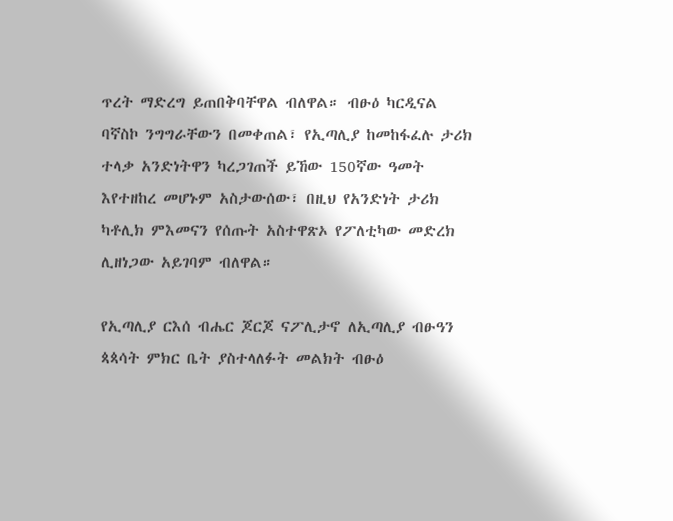ጥረት ማድረግ ይጠበቅባቸዋል ብለዋል። ብፁዕ ካርዲናል ባኛስኮ ንግግራቸውን በመቀጠል፣ የኢጣሊያ ከመከፋፈሉ ታሪክ ተላቃ አንድነትዋን ካረጋገጠች ይኸው 150ኛው ዓመት እየተዘከረ መሆኑም አስታውሰው፣ በዚህ የአንድነት ታሪክ ካቶሊክ ምእመናን የሰጡት አስተዋጽኦ የፖለቲካው መድረክ ሊዘነጋው አይገባም ብለዋል።

የኢጣሊያ ርእሰ ብሔር ጆርጆ ናፖሊታኖ ለኢጣሊያ ብፁዓን ጳጳሳት ምክር ቤት ያስተላለፉት መልክት ብፁዕ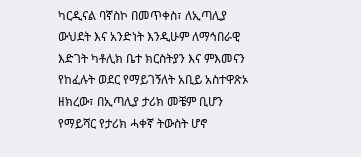ካርዲናል ባኛስኮ በመጥቀስ፣ ለኢጣሊያ ውህደት እና አንድነት እንዲሁም ለማኅበራዊ እድገት ካቶሊክ ቤተ ክርስትያን እና ምእመናን የከፈሉት ወደር የማይገኝለት አቢይ አስተዋጽኦ ዘክረው፣ በኢጣሊያ ታሪክ መቼም ቢሆን የማይሻር የታሪክ ሓቀኛ ትውስት ሆኖ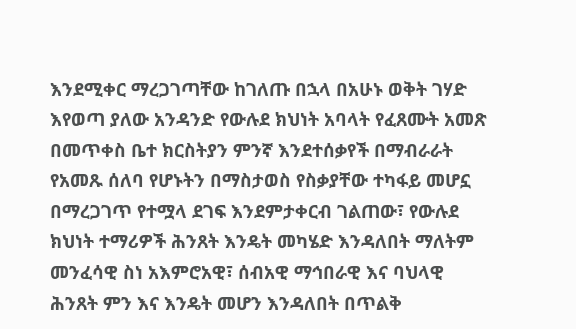እንደሚቀር ማረጋገጣቸው ከገለጡ በኋላ በአሁኑ ወቅት ገሃድ እየወጣ ያለው አንዳንድ የውሉደ ክህነት አባላት የፈጸሙት አመጽ በመጥቀስ ቤተ ክርስትያን ምንኛ እንደተሰቃየች በማብራራት የአመጹ ሰለባ የሆኑትን በማስታወስ የስቃያቸው ተካፋይ መሆኗ በማረጋገጥ የተሟላ ደገፍ እንደምታቀርብ ገልጠው፣ የውሉደ ክህነት ተማሪዎች ሕንጸት እንዴት መካሄድ እንዳለበት ማለትም መንፈሳዊ ስነ አእምሮአዊ፣ ሰብአዊ ማኅበራዊ እና ባህላዊ ሕንጸት ምን እና እንዴት መሆን እንዳለበት በጥልቅ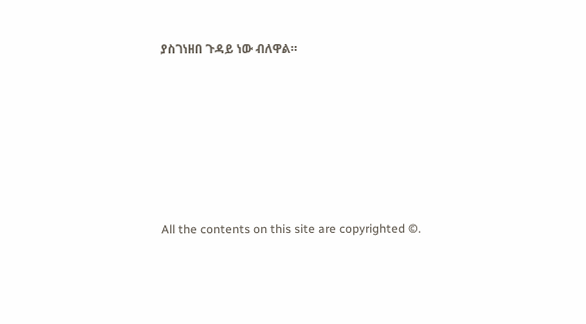ያስገነዘበ ጉዳይ ነው ብለዋል።








All the contents on this site are copyrighted ©.